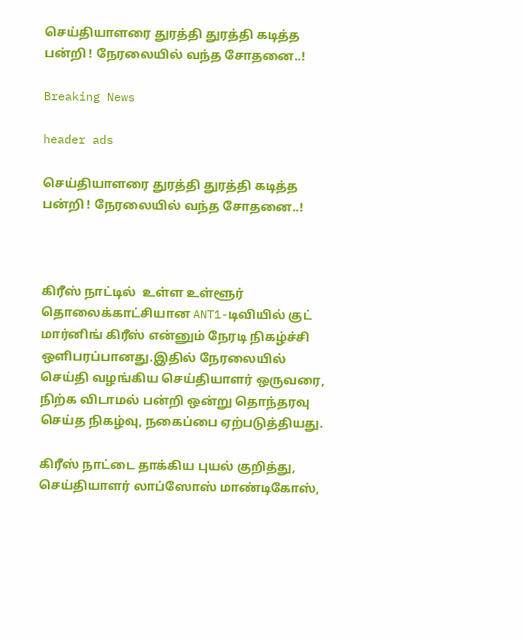செய்தியாளரை துரத்தி துரத்தி கடித்த பன்றி ! நேரலையில் வந்த சோதனை..!

Breaking News

header ads

செய்தியாளரை துரத்தி துரத்தி கடித்த பன்றி ! நேரலையில் வந்த சோதனை..!



கிரீஸ் நாட்டில்  உள்ள உள்ளூர் தொலைக்காட்சியான ANT1-டிவியில் குட் மார்னிங் கிரீஸ் என்னும் நேரடி நிகழ்ச்சி ஒளிபரப்பானது.இதில் நேரலையில் செய்தி வழங்கிய செய்தியாளர் ஒருவரை, நிற்க விடாமல் பன்றி ஒன்று தொந்தரவு செய்த நிகழ்வு, நகைப்பை ஏற்படுத்தியது.

கிரீஸ் நாட்டை தாக்கிய புயல் குறித்து, செய்தியாளர் லாப்ஸோஸ் மாண்டிகோஸ்,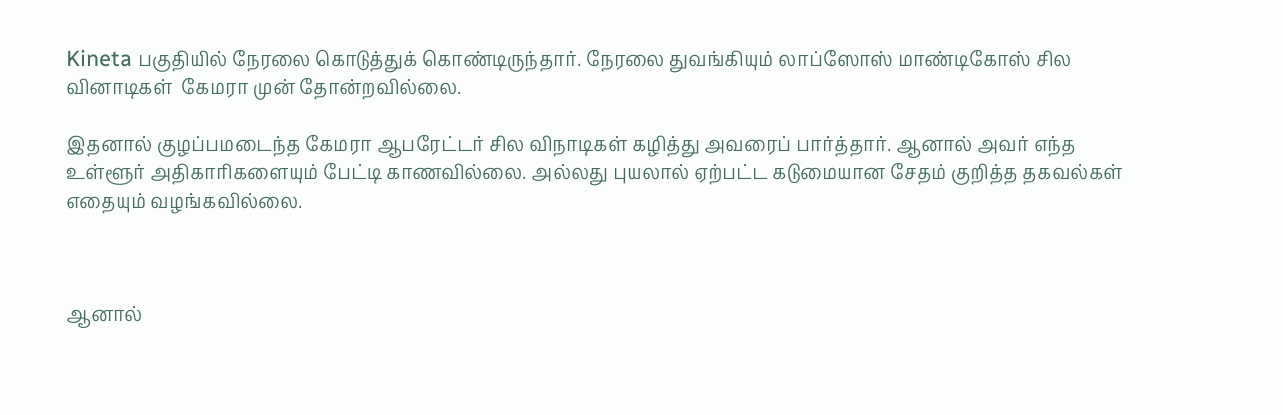Kineta பகுதியில் நேரலை கொடுத்துக் கொண்டிருந்தார். நேரலை துவங்கியும் லாப்ஸோஸ் மாண்டிகோஸ் சில வினாடிகள்  கேமரா முன் தோன்றவில்லை.

இதனால் குழப்பமடைந்த கேமரா ஆபரேட்டர் சில விநாடிகள் கழித்து அவரைப் பார்த்தார். ஆனால் அவர் எந்த உள்ளூர் அதிகாரிகளையும் பேட்டி காணவில்லை. அல்லது புயலால் ஏற்பட்ட கடுமையான சேதம் குறித்த தகவல்கள் எதையும் வழங்கவில்லை.



ஆனால்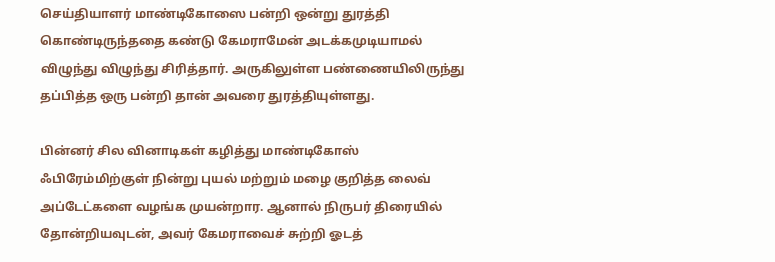செய்தியாளர் மாண்டிகோஸை பன்றி ஒன்று துரத்தி கொண்டிருந்ததை கண்டு கேமராமேன் அடக்கமுடியாமல் விழுந்து விழுந்து சிரித்தார். அருகிலுள்ள பண்ணையிலிருந்து தப்பித்த ஒரு பன்றி தான் அவரை துரத்தியுள்ளது.

பின்னர் சில வினாடிகள் கழித்து மாண்டிகோஸ் ஃபிரேம்மிற்குள் நின்று புயல் மற்றும் மழை குறித்த லைவ் அப்டேட்களை வழங்க முயன்றார. ஆனால் நிருபர் திரையில் தோன்றியவுடன், அவர் கேமராவைச் சுற்றி ஓடத்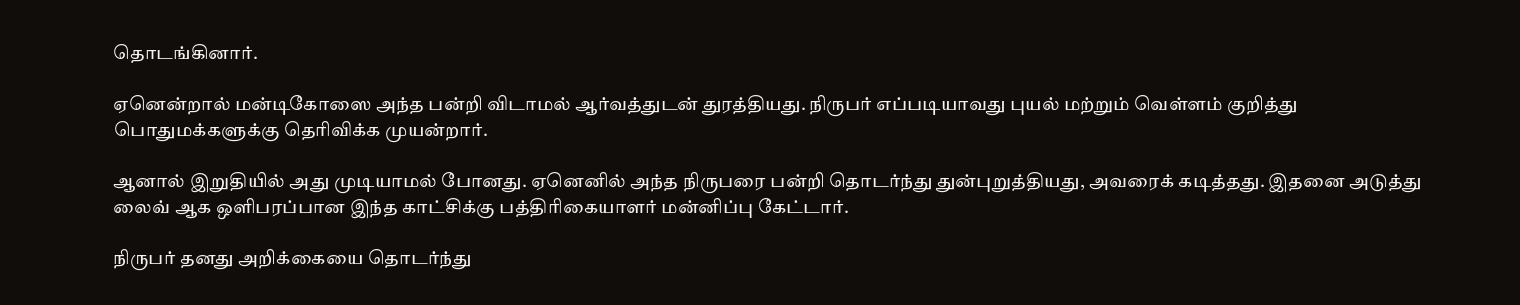தொடங்கினார்.

ஏனென்றால் மன்டிகோஸை அந்த பன்றி விடாமல் ஆர்வத்துடன் துரத்தியது. நிருபர் எப்படியாவது புயல் மற்றும் வெள்ளம் குறித்து பொதுமக்களுக்கு தெரிவிக்க முயன்றார்.

ஆனால் இறுதியில் அது முடியாமல் போனது. ஏனெனில் அந்த நிருபரை பன்றி தொடர்ந்து துன்புறுத்தியது, அவரைக் கடித்தது. இதனை அடுத்து லைவ் ஆக ஒளிபரப்பான இந்த காட்சிக்கு பத்திரிகையாளர் மன்னிப்பு கேட்டார்.

நிருபர் தனது அறிக்கையை தொடர்ந்து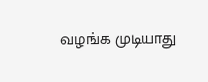வழங்க முடியாது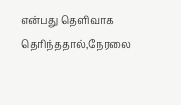என்பது தெளிவாக தெரிந்ததால்,நேரலை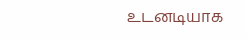உடனடியாக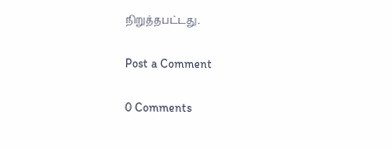நிறுத்தபட்டது.

Post a Comment

0 Comments